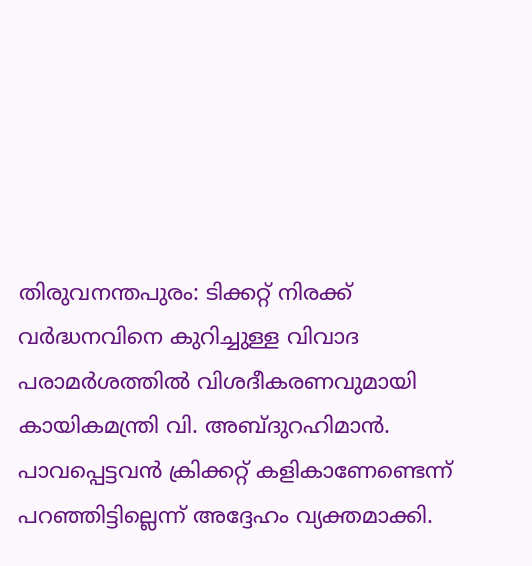തിരുവനന്തപുരം: ടിക്കറ്റ് നിരക്ക് വർദ്ധനവിനെ കുറിച്ചുള്ള വിവാദ പരാമർശത്തിൽ വിശദീകരണവുമായി കായികമന്ത്രി വി. അബ്ദുറഹിമാൻ. പാവപ്പെട്ടവൻ ക്രിക്കറ്റ് കളികാണേണ്ടെന്ന് പറഞ്ഞിട്ടില്ലെന്ന് അദ്ദേഹം വ്യക്തമാക്കി.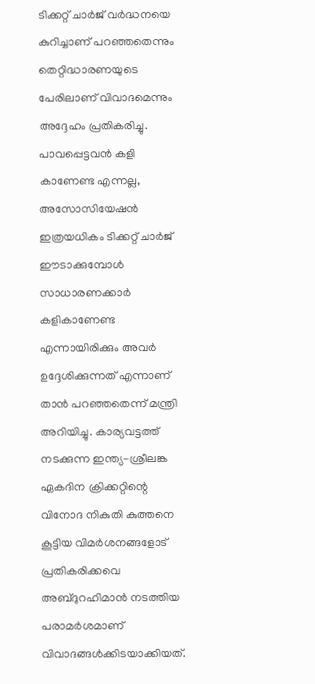ടിക്കറ്റ് ചാർജ് വർദ്ധനയെ കുറിച്ചാണ് പറഞ്ഞതെന്നും തെറ്റിദ്ധാരണയുടെ പേരിലാണ് വിവാദമെന്നും അദ്ദേഹം പ്രതികരിച്ചു.
പാവപ്പെട്ടവൻ കളി കാണേണ്ട എന്നല്ല, അസോസിയേഷൻ ഇത്രയധികം ടിക്കറ്റ് ചാർജ് ഈടാക്കുമ്പോൾ സാധാരണക്കാർ കളികാണേണ്ട എന്നായിരിക്കും അവർ ഉദ്ദേശിക്കുന്നത് എന്നാണ് താൻ പറഞ്ഞതെന്ന് മന്ത്രി അറിയിച്ചു. കാര്യവട്ടത്ത് നടക്കുന്ന ഇന്ത്യ-ശ്രീലങ്ക ഏകദിന ക്രിക്കറ്റിന്റെ വിനോദ നികുതി കുത്തനെ കൂട്ടിയ വിമർശനങ്ങളോട് പ്രതികരിക്കവെ അബ്ദുറഹിമാൻ നടത്തിയ പരാമർശമാണ് വിവാദങ്ങൾക്കിടയാക്കിയത്.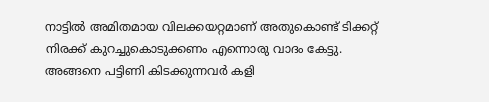നാട്ടിൽ അമിതമായ വിലക്കയറ്റമാണ് അതുകൊണ്ട് ടിക്കറ്റ് നിരക്ക് കുറച്ചുകൊടുക്കണം എന്നൊരു വാദം കേട്ടു. അങ്ങനെ പട്ടിണി കിടക്കുന്നവർ കളി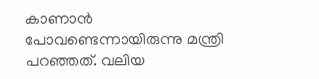കാണാൻ പോവണ്ടെന്നായിരുന്നു മന്ത്രി പറഞ്ഞത്. വലിയ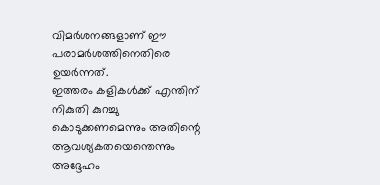വിമർശനങ്ങളാണ് ഈ പരാമർശത്തിനെതിരെ ഉയർന്നത്.
ഇത്തരം കളികൾക്ക് എന്തിന് നികുതി കുറച്ചു കൊടുക്കണമെന്നും അതിന്റെ ആവശ്യകതയെന്തെന്നും അദ്ദേഹം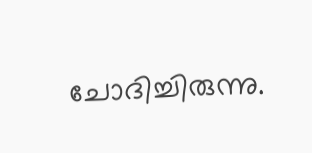ചോദിച്ചിരുന്നു.